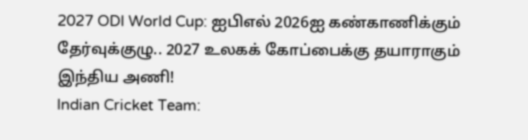2027 ODI World Cup: ஐபிஎல் 2026ஐ கண்காணிக்கும் தேர்வுக்குழு.. 2027 உலகக் கோப்பைக்கு தயாராகும் இந்திய அணி!
Indian Cricket Team: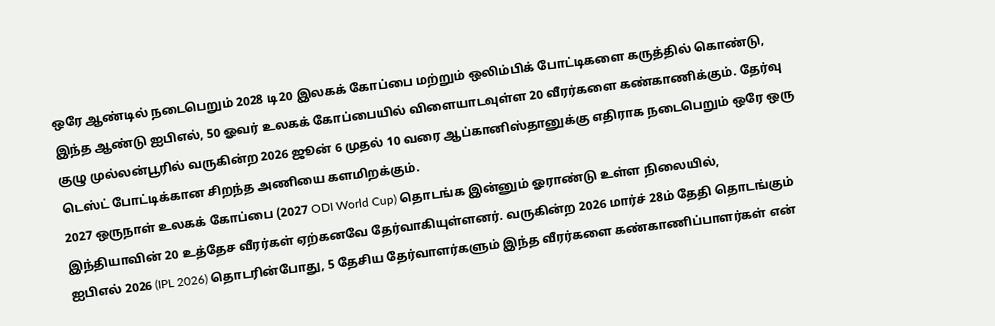ஒரே ஆண்டில் நடைபெறும் 2028 டி20 இலகக் கோப்பை மற்றும் ஒலிம்பிக் போட்டிகளை கருத்தில் கொண்டு, இந்த ஆண்டு ஐபிஎல், 50 ஓவர் உலகக் கோப்பையில் விளையாடவுள்ள 20 வீரர்களை கண்காணிக்கும். தேர்வு குழு முல்லன்பூரில் வருகின்ற 2026 ஜூன் 6 முதல் 10 வரை ஆப்கானிஸ்தானுக்கு எதிராக நடைபெறும் ஒரே ஒரு டெஸ்ட் போட்டிக்கான சிறந்த அணியை களமிறக்கும்.
2027 ஒருநாள் உலகக் கோப்பை (2027 ODI World Cup) தொடங்க இன்னும் ஓராண்டு உள்ள நிலையில், இந்தியாவின் 20 உத்தேச வீரர்கள் ஏற்கனவே தேர்வாகியுள்ளனர். வருகின்ற 2026 மார்ச் 28ம் தேதி தொடங்கும் ஐபிஎல் 2026 (IPL 2026) தொடரின்போது, 5 தேசிய தேர்வாளர்களும் இந்த வீரர்களை கண்காணிப்பாளர்கள் என்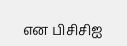என பிசிசிஐ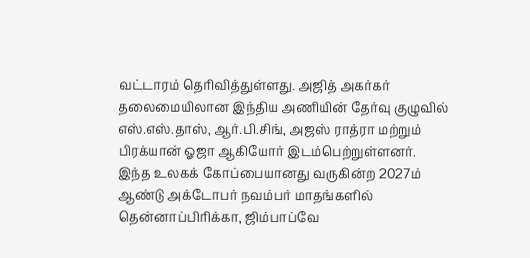வட்டாரம் தெரிவித்துள்ளது. அஜித் அகர்கர் தலைமையிலான இந்திய அணியின் தேர்வு குழுவில் எஸ்.எஸ்.தாஸ், ஆர்.பி.சிங், அஜஸ் ராத்ரா மற்றும் பிரக்யான் ஓஜா ஆகியோர் இடம்பெற்றுள்ளனர். இந்த உலகக் கோப்பையானது வருகின்ற 2027ம் ஆண்டு அக்டோபர் நவம்பர் மாதங்களில் தென்னாப்பிரிக்கா, ஜிம்பாப்வே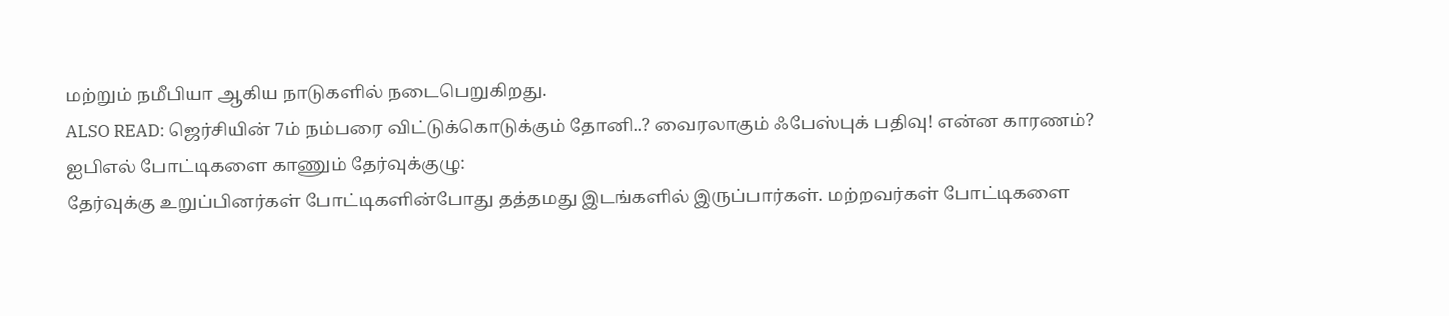மற்றும் நமீபியா ஆகிய நாடுகளில் நடைபெறுகிறது.
ALSO READ: ஜெர்சியின் 7ம் நம்பரை விட்டுக்கொடுக்கும் தோனி..? வைரலாகும் ஃபேஸ்புக் பதிவு! என்ன காரணம்?
ஐபிஎல் போட்டிகளை காணும் தேர்வுக்குழு:
தேர்வுக்கு உறுப்பினர்கள் போட்டிகளின்போது தத்தமது இடங்களில் இருப்பார்கள். மற்றவர்கள் போட்டிகளை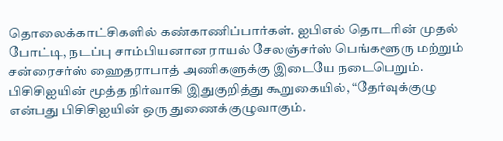தொலைக்காட்சிகளில் கண்காணிப்பார்கள். ஐபிஎல் தொடரின் முதல் போட்டி, நடப்பு சாம்பியனான ராயல் சேலஞ்சர்ஸ் பெங்களூரு மற்றும் சன்ரைசர்ஸ் ஹைதராபாத் அணிகளுக்கு இடையே நடைபெறும். பிசிசிஐயின் மூத்த நிர்வாகி இதுகுறித்து கூறுகையில், “தேர்வுக்குழு என்பது பிசிசிஐயின் ஒரு துணைக்குழுவாகும்.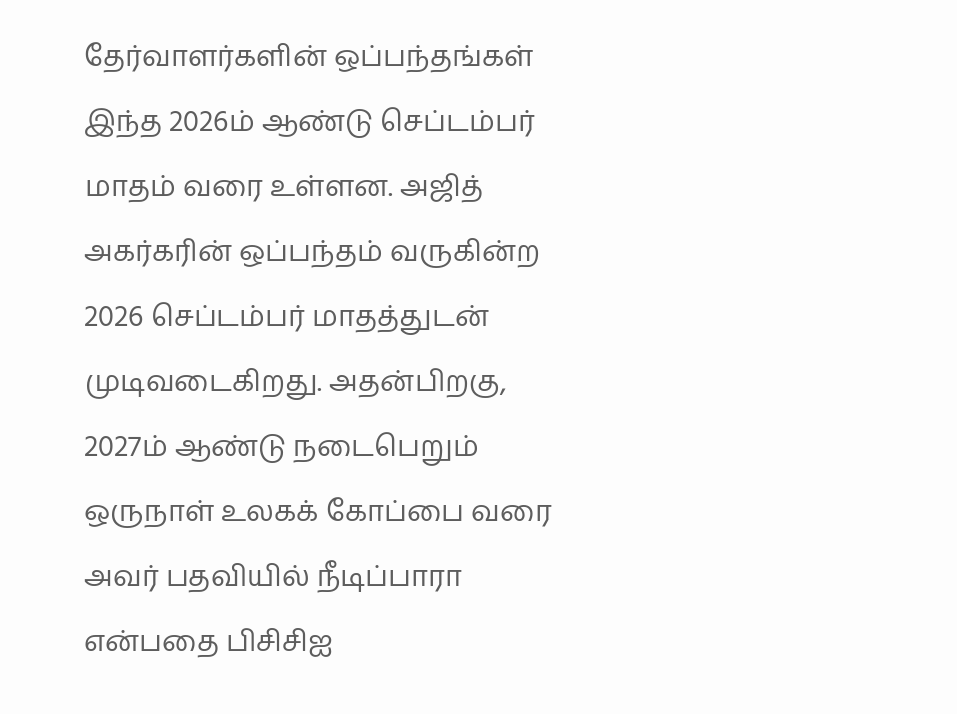தேர்வாளர்களின் ஒப்பந்தங்கள் இந்த 2026ம் ஆண்டு செப்டம்பர் மாதம் வரை உள்ளன. அஜித் அகர்கரின் ஒப்பந்தம் வருகின்ற 2026 செப்டம்பர் மாதத்துடன் முடிவடைகிறது. அதன்பிறகு, 2027ம் ஆண்டு நடைபெறும் ஒருநாள் உலகக் கோப்பை வரை அவர் பதவியில் நீடிப்பாரா என்பதை பிசிசிஐ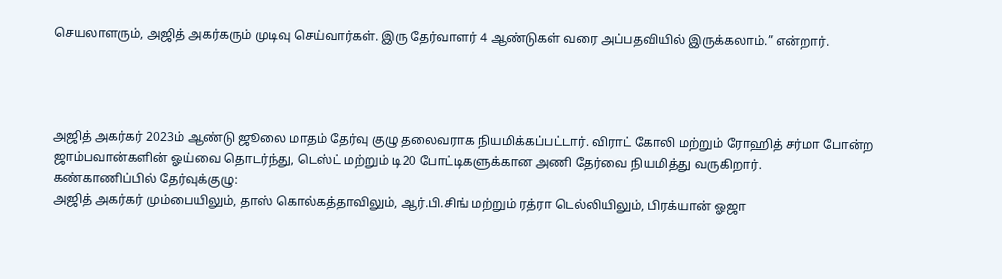செயலாளரும், அஜித் அகர்கரும் முடிவு செய்வார்கள். இரு தேர்வாளர் 4 ஆண்டுகள் வரை அப்பதவியில் இருக்கலாம்.” என்றார்.




அஜித் அகர்கர் 2023ம் ஆண்டு ஜூலை மாதம் தேர்வு குழு தலைவராக நியமிக்கப்பட்டார். விராட் கோலி மற்றும் ரோஹித் சர்மா போன்ற ஜாம்பவான்களின் ஓய்வை தொடர்ந்து, டெஸ்ட் மற்றும் டி20 போட்டிகளுக்கான அணி தேர்வை நியமித்து வருகிறார்.
கண்காணிப்பில் தேர்வுக்குழு:
அஜித் அகர்கர் மும்பையிலும், தாஸ் கொல்கத்தாவிலும், ஆர்.பி.சிங் மற்றும் ரத்ரா டெல்லியிலும், பிரக்யான் ஓஜா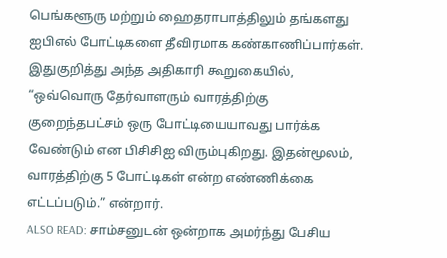பெங்களூரு மற்றும் ஹைதராபாத்திலும் தங்களது ஐபிஎல் போட்டிகளை தீவிரமாக கண்காணிப்பார்கள். இதுகுறித்து அந்த அதிகாரி கூறுகையில், “ஒவ்வொரு தேர்வாளரும் வாரத்திற்கு குறைந்தபட்சம் ஒரு போட்டியையாவது பார்க்க வேண்டும் என பிசிசிஐ விரும்புகிறது. இதன்மூலம், வாரத்திற்கு 5 போட்டிகள் என்ற எண்ணிக்கை எட்டப்படும்.” என்றார்.
ALSO READ: சாம்சனுடன் ஒன்றாக அமர்ந்து பேசிய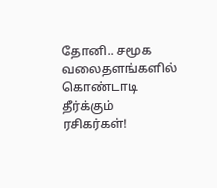தோனி.. சமூக வலைதளங்களில் கொண்டாடி தீர்க்கும் ரசிகர்கள்!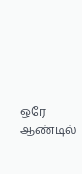ஒரே ஆண்டில்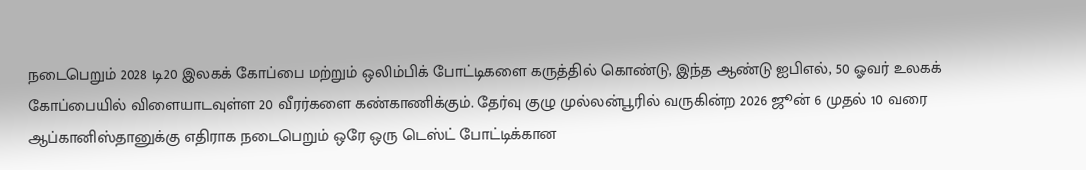நடைபெறும் 2028 டி20 இலகக் கோப்பை மற்றும் ஒலிம்பிக் போட்டிகளை கருத்தில் கொண்டு, இந்த ஆண்டு ஐபிஎல், 50 ஓவர் உலகக் கோப்பையில் விளையாடவுள்ள 20 வீரர்களை கண்காணிக்கும். தேர்வு குழு முல்லன்பூரில் வருகின்ற 2026 ஜூன் 6 முதல் 10 வரை ஆப்கானிஸ்தானுக்கு எதிராக நடைபெறும் ஒரே ஒரு டெஸ்ட் போட்டிக்கான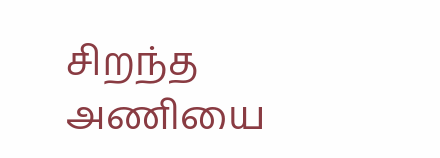சிறந்த அணியை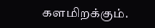களமிறக்கும்.